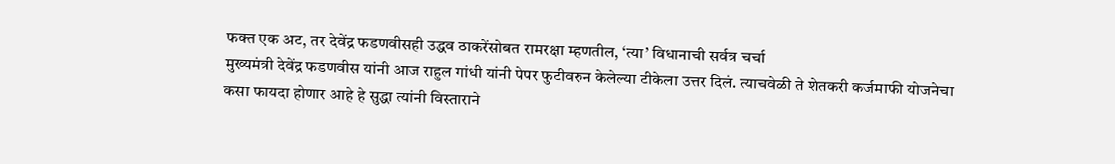फक्त एक अट, तर देवेंद्र फडणवीसही उद्धव ठाकरेंसोबत रामरक्षा म्हणतील, ‘त्या’ विधानाची सर्वत्र चर्चा
मुख्यमंत्री देवेंद्र फडणवीस यांनी आज राहुल गांधी यांनी पेपर फुटीवरुन केलेल्या टीकेला उत्तर दिलं. त्याचवेळी ते शेतकरी कर्जमाफी योजनेचा कसा फायदा होणार आहे हे सुद्धा त्यांनी विस्ताराने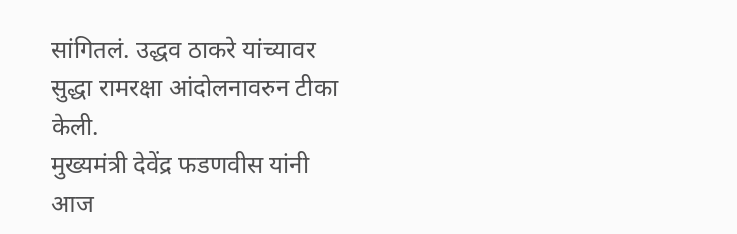सांगितलं. उद्धव ठाकरे यांच्यावर सुद्धा रामरक्षा आंदोलनावरुन टीका केली.
मुख्यमंत्री देवेंद्र फडणवीस यांनी आज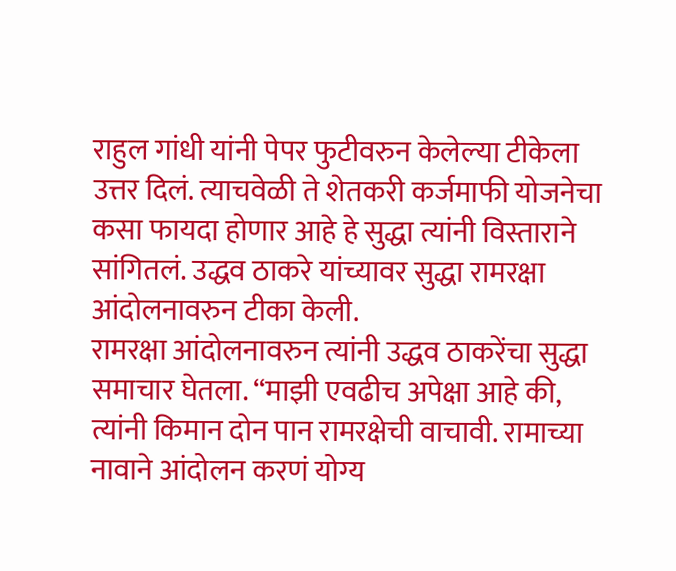राहुल गांधी यांनी पेपर फुटीवरुन केलेल्या टीकेला उत्तर दिलं. त्याचवेळी ते शेतकरी कर्जमाफी योजनेचा कसा फायदा होणार आहे हे सुद्धा त्यांनी विस्ताराने सांगितलं. उद्धव ठाकरे यांच्यावर सुद्धा रामरक्षा आंदोलनावरुन टीका केली.
रामरक्षा आंदोलनावरुन त्यांनी उद्धव ठाकरेंचा सुद्धा समाचार घेतला. “माझी एवढीच अपेक्षा आहे की, त्यांनी किमान दोन पान रामरक्षेची वाचावी. रामाच्या नावाने आंदोलन करणं योग्य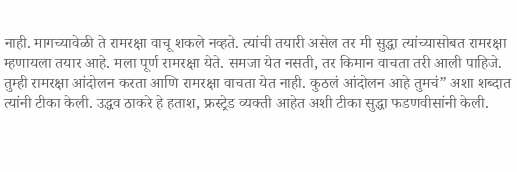नाही. मागच्यावेळी ते रामरक्षा वाचू शकले नव्हते. त्यांची तयारी असेल तर मी सुद्धा त्यांच्यासोबत रामरक्षा म्हणायला तयार आहे. मला पूर्ण रामरक्षा येते. समजा येत नसती, तर किमान वाचता तरी आली पाहिजे. तुम्ही रामरक्षा आंदोलन करता आणि रामरक्षा वाचता येत नाही. कुठलं आंदोलन आहे तुमचं” अशा शब्दात त्यांनी टीका केली. उद्धव ठाकरे हे हताश, फ्रस्ट्रेड व्यक्ती आहेत अशी टीका सुद्धा फडणवीसांनी केली.